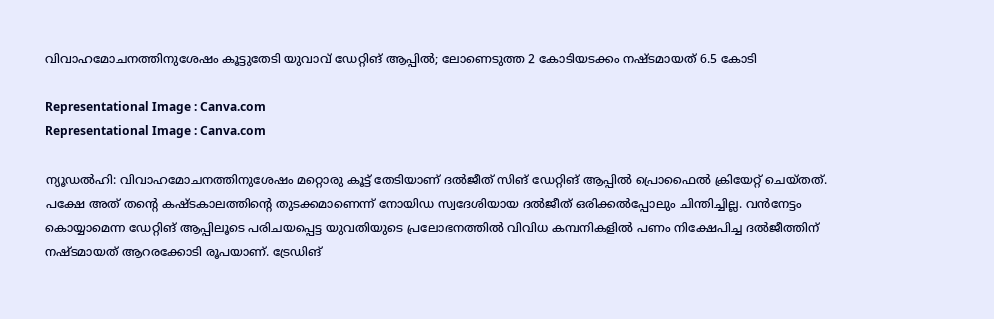വിവാഹമോചനത്തിനുശേഷം കൂട്ടുതേടി യുവാവ് ഡേറ്റിങ് ആപ്പില്‍; ലോണെടുത്ത 2 കോടിയടക്കം നഷ്ടമായത് 6.5 കോടി

Representational Image : Canva.com
Representational Image : Canva.com

ന്യൂഡല്‍ഹി: വിവാഹമോചനത്തിനുശേഷം മറ്റൊരു കൂട്ട് തേടിയാണ് ദല്‍ജീത് സിങ് ഡേറ്റിങ് ആപ്പില്‍ പ്രൊഫൈല്‍ ക്രിയേറ്റ് ചെയ്തത്. പക്ഷേ അത് തന്റെ കഷ്ടകാലത്തിന്റെ തുടക്കമാണെന്ന് നോയിഡ സ്വദേശിയായ ദല്‍ജീത് ഒരിക്കല്‍പ്പോലും ചിന്തിച്ചില്ല. വന്‍നേട്ടം കൊയ്യാമെന്ന ഡേറ്റിങ് ആപ്പിലൂടെ പരിചയപ്പെട്ട യുവതിയുടെ പ്രലോഭനത്തില്‍ വിവിധ കമ്പനികളില്‍ പണം നിക്ഷേപിച്ച ദല്‍ജീത്തിന് നഷ്ടമായത് ആറരക്കോടി രൂപയാണ്. ട്രേഡിങ്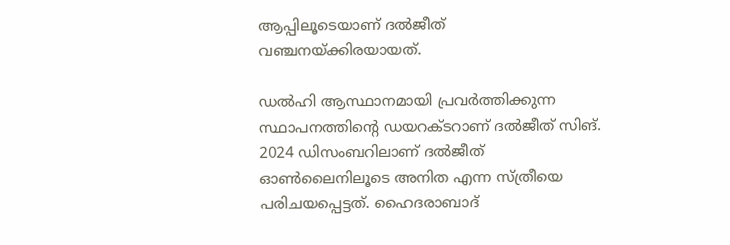ആപ്പിലൂടെയാണ് ദല്‍ജീത് വഞ്ചനയ്ക്കിരയായത്.

ഡല്‍ഹി ആസ്ഥാനമായി പ്രവര്‍ത്തിക്കുന്ന സ്ഥാപനത്തിന്റെ ഡയറക്ടറാണ് ദല്‍ജീത് സിങ്. 2024 ഡിസംബറിലാണ് ദല്‍ജീത് ഓണ്‍ലൈനിലൂടെ അനിത എന്ന സ്ത്രീയെ പരിചയപ്പെട്ടത്. ഹൈദരാബാദ്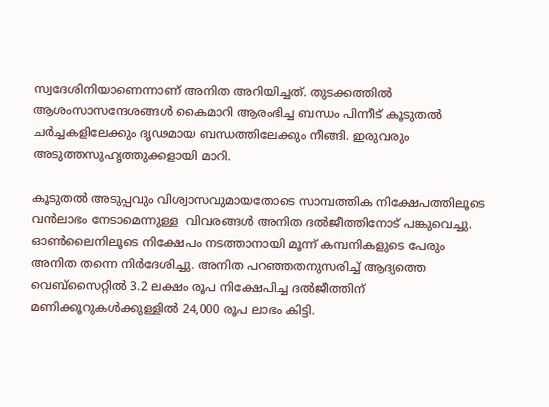സ്വദേശിനിയാണെന്നാണ് അനിത അറിയിച്ചത്. തുടക്കത്തില്‍ ആശംസാസന്ദേശങ്ങള്‍ കൈമാറി ആരംഭിച്ച ബന്ധം പിന്നീട് കൂടുതല്‍ ചര്‍ച്ചകളിലേക്കും ദൃഢമായ ബന്ധത്തിലേക്കും നീങ്ങി. ഇരുവരും അടുത്തസുഹൃത്തുക്കളായി മാറി.

കൂടുതല്‍ അടുപ്പവും വിശ്വാസവുമായതോടെ സാമ്പത്തിക നിക്ഷേപത്തിലൂടെ വന്‍ലാഭം നേടാമെന്നുള്ള  വിവരങ്ങള്‍ അനിത ദല്‍ജീത്തിനോട് പങ്കുവെച്ചു. ഓണ്‍ലൈനിലൂടെ നിക്ഷേപം നടത്താനായി മൂന്ന് കമ്പനികളുടെ പേരും അനിത തന്നെ നിര്‍ദേശിച്ചു. അനിത പറഞ്ഞതനുസരിച്ച് ആദ്യത്തെ വെബ്‌സൈറ്റില്‍ 3.2 ലക്ഷം രൂപ നിക്ഷേപിച്ച ദല്‍ജീത്തിന് മണിക്കൂറുകള്‍ക്കുള്ളില്‍ 24,000 രൂപ ലാഭം കിട്ടി.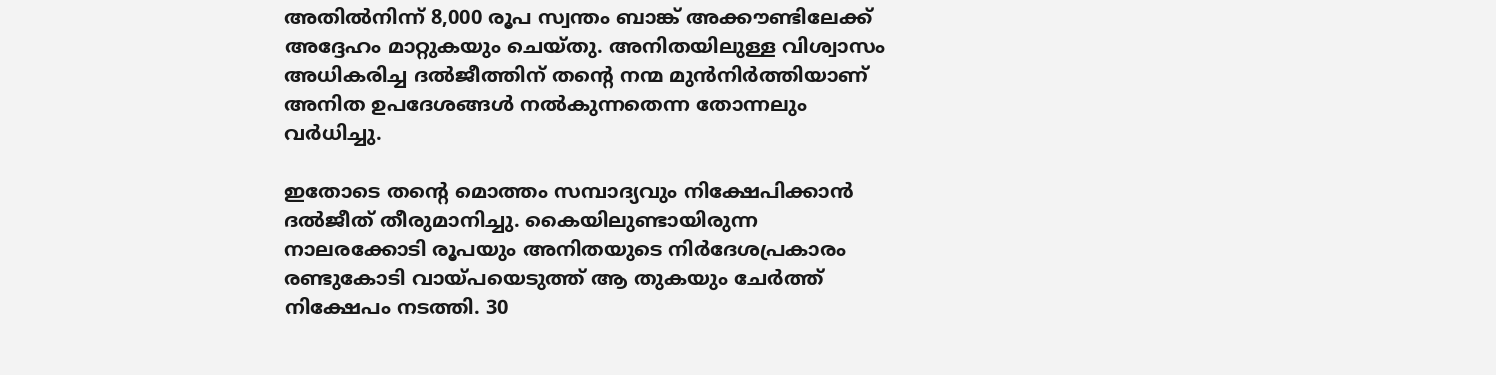അതില്‍നിന്ന് 8,000 രൂപ സ്വന്തം ബാങ്ക് അക്കൗണ്ടിലേക്ക് അദ്ദേഹം മാറ്റുകയും ചെയ്തു. അനിതയിലുള്ള വിശ്വാസം അധികരിച്ച ദല്‍ജീത്തിന് തന്റെ നന്മ മുന്‍നിര്‍ത്തിയാണ് അനിത ഉപദേശങ്ങള്‍ നല്‍കുന്നതെന്ന തോന്നലും വര്‍ധിച്ചു.

ഇതോടെ തന്റെ മൊത്തം സമ്പാദ്യവും നിക്ഷേപിക്കാന്‍ ദല്‍ജീത് തീരുമാനിച്ചു. കൈയിലുണ്ടായിരുന്ന നാലരക്കോടി രൂപയും അനിതയുടെ നിര്‍ദേശപ്രകാരം രണ്ടുകോടി വായ്പയെടുത്ത് ആ തുകയും ചേര്‍ത്ത് നിക്ഷേപം നടത്തി. 30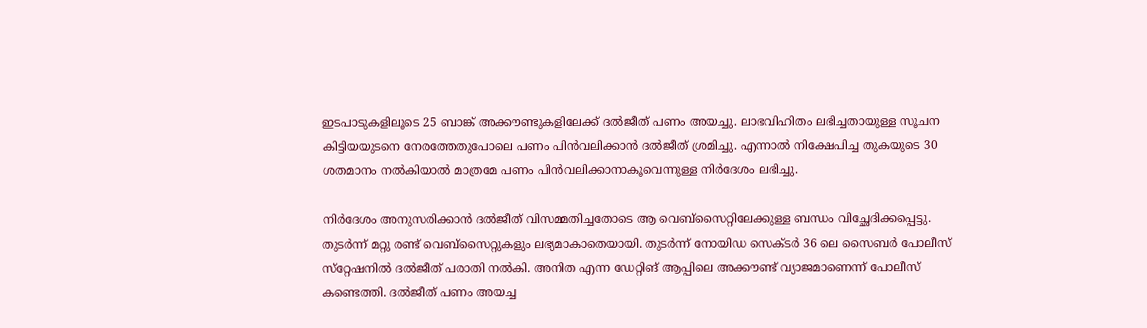ഇടപാടുകളിലൂടെ 25 ബാങ്ക് അക്കൗണ്ടുകളിലേക്ക് ദല്‍ജീത് പണം അയച്ചു. ലാഭവിഹിതം ലഭിച്ചതായുള്ള സൂചന കിട്ടിയയുടനെ നേരത്തേതുപോലെ പണം പിന്‍വലിക്കാന്‍ ദല്‍ജീത് ശ്രമിച്ചു. എന്നാല്‍ നിക്ഷേപിച്ച തുകയുടെ 30 ശതമാനം നല്‍കിയാല്‍ മാത്രമേ പണം പിന്‍വലിക്കാനാകൂവെന്നുള്ള നിര്‍ദേശം ലഭിച്ചു.

നിര്‍ദേശം അനുസരിക്കാന്‍ ദല്‍ജീത് വിസമ്മതിച്ചതോടെ ആ വെബ്‌സൈറ്റിലേക്കുള്ള ബന്ധം വിച്ഛേദിക്കപ്പെട്ടു. തുടര്‍ന്ന് മറ്റു രണ്ട് വെബ്‌സൈറ്റുകളും ലഭ്യമാകാതെയായി. തുടര്‍ന്ന് നോയിഡ സെക്ടര്‍ 36 ലെ സൈബര്‍ പോലീസ് സ്‌റ്റേഷനില്‍ ദല്‍ജീത് പരാതി നല്‍കി. അനിത എന്ന ഡേറ്റിങ് ആപ്പിലെ അക്കൗണ്ട് വ്യാജമാണെന്ന് പോലീസ് കണ്ടെത്തി. ദല്‍ജീത് പണം അയച്ച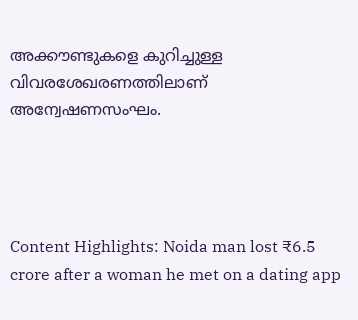അക്കൗണ്ടുകളെ കുറിച്ചുള്ള വിവരശേഖരണത്തിലാണ് അന്വേഷണസംഘം.




Content Highlights: Noida man lost ₹6.5 crore after a woman he met on a dating app